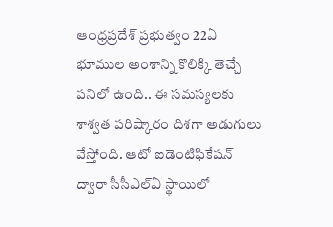ఆంధ్రప్రదేశ్ ప్రభుత్వం 22ఏ భూముల అంశాన్ని కొలిక్కి తెచ్చే పనిలో ఉంది.. ఈ సమస్యలకు శాశ్వత పరిష్కారం దిశగా అడుగులు వేస్తోంది. ఆటో ఐడెంటిఫికేషన్ ద్వారా సీసీఎల్ఏ స్థాయిలో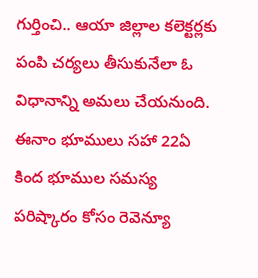గుర్తించి.. ఆయా జిల్లాల కలెక్టర్లకు పంపి చర్యలు తీసుకునేలా ఓ విధానాన్ని అమలు చేయనుంది. ఈనాం భూములు సహా 22ఏ కింద భూముల సమస్య పరిష్కారం కోసం రెవెన్యూ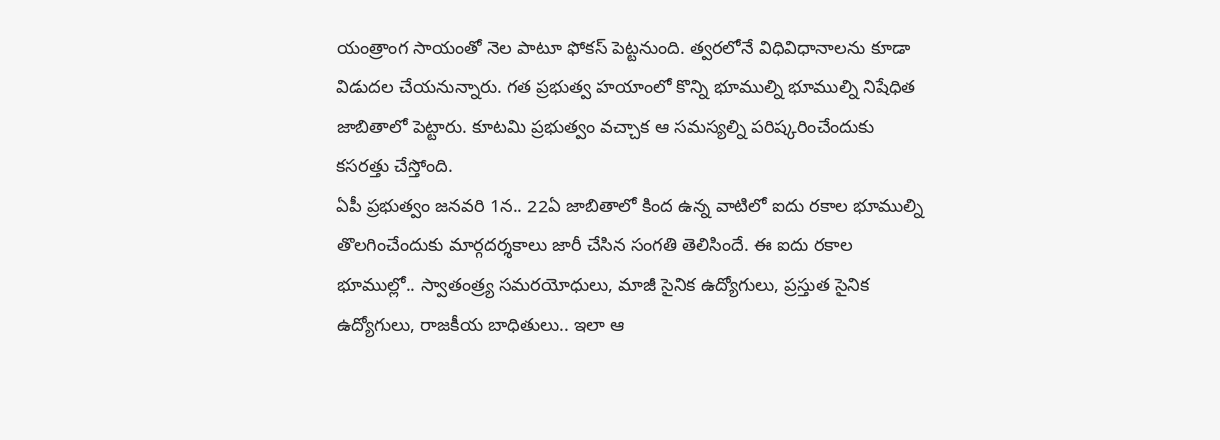యంత్రాంగ సాయంతో నెల పాటూ ఫోకస్ పెట్టనుంది. త్వరలోనే విధివిధానాలను కూడా విడుదల చేయనున్నారు. గత ప్రభుత్వ హయాంలో కొన్ని భూముల్ని భూముల్ని నిషేధిత జాబితాలో పెట్టారు. కూటమి ప్రభుత్వం వచ్చాక ఆ సమస్యల్ని పరిష్కరించేందుకు కసరత్తు చేస్తోంది.
ఏపీ ప్రభుత్వం జనవరి 1న.. 22ఏ జాబితాలో కింద ఉన్న వాటిలో ఐదు రకాల భూముల్ని తొలగించేందుకు మార్గదర్శకాలు జారీ చేసిన సంగతి తెలిసిందే. ఈ ఐదు రకాల భూముల్లో.. స్వాతంత్ర్య సమరయోధులు, మాజీ సైనిక ఉద్యోగులు, ప్రస్తుత సైనిక ఉద్యోగులు, రాజకీయ బాధితులు.. ఇలా ఆ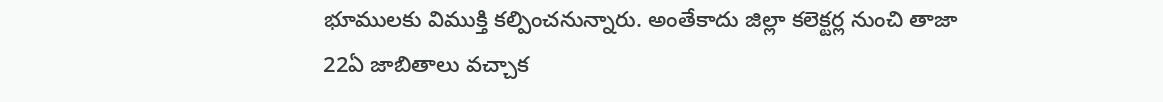భూములకు విముక్తి కల్పించనున్నారు. అంతేకాదు జిల్లా కలెక్టర్ల నుంచి తాజా 22ఏ జాబితాలు వచ్చాక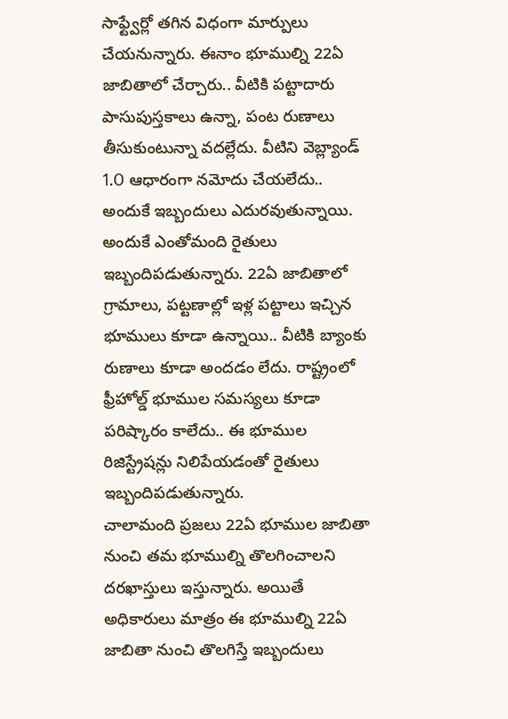సాఫ్ట్వేర్లో తగిన విధంగా మార్పులు చేయనున్నారు. ఈనాం భూముల్ని 22ఏ జాబితాలో చేర్చారు.. వీటికి పట్టాదారు పాసుపుస్తకాలు ఉన్నా, పంట రుణాలు తీసుకుంటున్నా వదల్లేదు. వీటిని వెబ్ల్యాండ్ 1.O ఆధారంగా నమోదు చేయలేదు.. అందుకే ఇబ్బందులు ఎదురవుతున్నాయి. అందుకే ఎంతోమంది రైతులు ఇబ్బందిపడుతున్నారు. 22ఏ జాబితాలో గ్రామాలు, పట్టణాల్లో ఇళ్ల పట్టాలు ఇచ్చిన భూములు కూడా ఉన్నాయి.. వీటికి బ్యాంకు రుణాలు కూడా అందడం లేదు. రాష్ట్రంలో ఫ్రీహోల్డ్ భూముల సమస్యలు కూడా పరిష్కారం కాలేదు.. ఈ భూముల రిజిస్ట్రేషన్లు నిలిపేయడంతో రైతులు ఇబ్బందిపడుతున్నారు.
చాలామంది ప్రజలు 22ఏ భూముల జాబితా నుంచి తమ భూముల్ని తొలగించాలని దరఖాస్తులు ఇస్తున్నారు. అయితే అధికారులు మాత్రం ఈ భూముల్ని 22ఏ జాబితా నుంచి తొలగిస్తే ఇబ్బందులు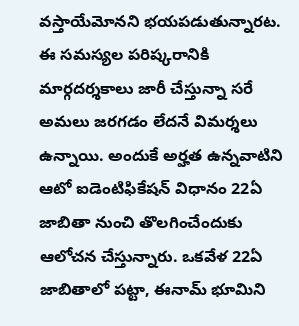వస్తాయేమోనని భయపడుతున్నారట. ఈ సమస్యల పరిష్కరానికి మార్గదర్శకాలు జారీ చేస్తున్నా సరే అమలు జరగడం లేదనే విమర్శలు ఉన్నాయి. అందుకే అర్హత ఉన్నవాటిని ఆటో ఐడెంటిఫికేషన్ విధానం 22ఏ జాబితా నుంచి తొలగించేందుకు ఆలోచన చేస్తున్నారు. ఒకవేళ 22ఏ జాబితాలో పట్టా, ఈనామ్ భూమిని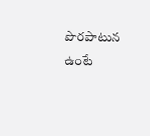పొరపాటున ఉంటే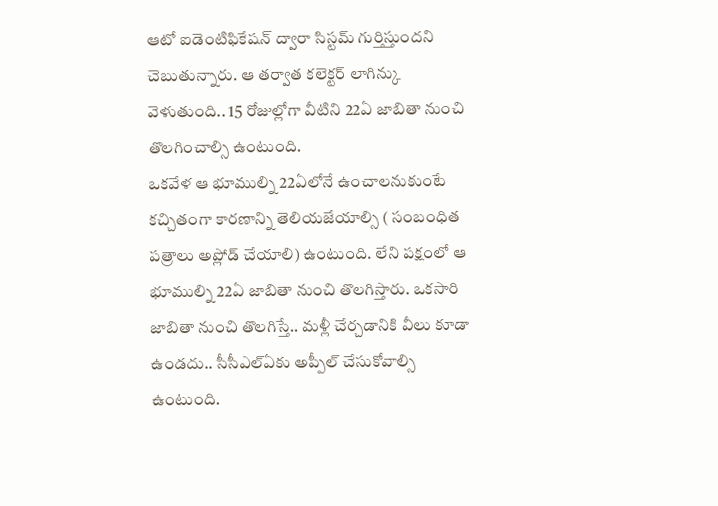ఆటో ఐడెంటిఫికేషన్ ద్వారా సిస్టమ్ గుర్తిస్తుందని చెబుతున్నారు. ఆ తర్వాత కలెక్టర్ లాగిన్కు వెళుతుంది.. 15 రోజుల్లోగా వీటిని 22ఏ జాబితా నుంచి తొలగించాల్సి ఉంటుంది.
ఒకవేళ ఆ భూముల్ని 22ఏలోనే ఉంచాలనుకుంటే కచ్చితంగా కారణాన్ని తెలియజేయాల్సి ( సంబంధిత పత్రాలు అప్లోడ్ చేయాలి) ఉంటుంది. లేని పక్షంలో ఆ భూముల్ని 22ఏ జాబితా నుంచి తొలగిస్తారు. ఒకసారి జాబితా నుంచి తొలగిస్తే.. మళ్లీ చేర్చడానికి వీలు కూడా ఉండదు.. సీసీఎల్ఏకు అప్పీల్ చేసుకోవాల్సి ఉంటుంది.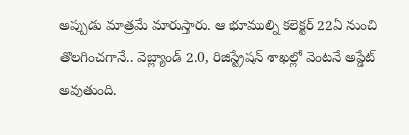అప్పుడు మాత్రమే మారుస్తారు. ఆ భూముల్ని కలెక్టర్ 22ఏ నుంచి తొలగించగానే.. వెబ్ల్యాండ్ 2.0, రిజిస్ట్రేషన్ శాఖల్లో వెంటనే అప్డేట్ అవుతుంది.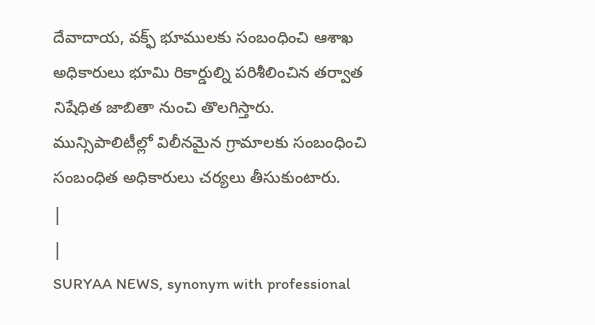దేవాదాయ, వక్ఫ్ భూములకు సంబంధించి ఆశాఖ అధికారులు భూమి రికార్డుల్ని పరిశీలించిన తర్వాత నిషేధిత జాబితా నుంచి తొలగిస్తారు. మున్సిపాలిటీల్లో విలీనమైన గ్రామాలకు సంబంధించి సంబంధిత అధికారులు చర్యలు తీసుకుంటారు.
|
|
SURYAA NEWS, synonym with professional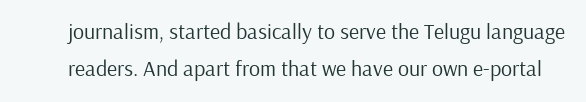journalism, started basically to serve the Telugu language readers. And apart from that we have our own e-portal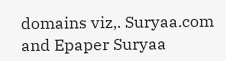domains viz,. Suryaa.com and Epaper Suryaa